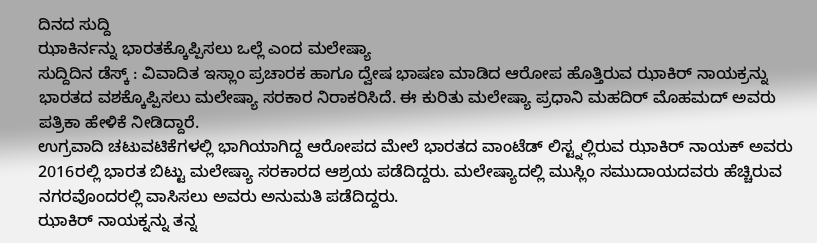ದಿನದ ಸುದ್ದಿ
ಝಾಕಿರ್ನನ್ನು ಭಾರತಕ್ಕೊಪ್ಪಿಸಲು ಒಲ್ಲೆ ಎಂದ ಮಲೇಷ್ಯಾ
ಸುದ್ದಿದಿನ ಡೆಸ್ಕ್ : ವಿವಾದಿತ ಇಸ್ಲಾಂ ಪ್ರಚಾರಕ ಹಾಗೂ ದ್ವೇಷ ಭಾಷಣ ಮಾಡಿದ ಆರೋಪ ಹೊತ್ತಿರುವ ಝಾಕಿರ್ ನಾಯಕ್ರನ್ನು ಭಾರತದ ವಶಕ್ಕೊಪ್ಪಿಸಲು ಮಲೇಷ್ಯಾ ಸರಕಾರ ನಿರಾಕರಿಸಿದೆ. ಈ ಕುರಿತು ಮಲೇಷ್ಯಾ ಪ್ರಧಾನಿ ಮಹದಿರ್ ಮೊಹಮದ್ ಅವರು ಪತ್ರಿಕಾ ಹೇಳಿಕೆ ನೀಡಿದ್ದಾರೆ.
ಉಗ್ರವಾದಿ ಚಟುವಟಿಕೆಗಳಲ್ಲಿ ಭಾಗಿಯಾಗಿದ್ದ ಆರೋಪದ ಮೇಲೆ ಭಾರತದ ವಾಂಟೆಡ್ ಲಿಸ್ಟ್ನಲ್ಲಿರುವ ಝಾಕಿರ್ ನಾಯಕ್ ಅವರು 2016ರಲ್ಲಿ ಭಾರತ ಬಿಟ್ಟು ಮಲೇಷ್ಯಾ ಸರಕಾರದ ಆಶ್ರಯ ಪಡೆದಿದ್ದರು. ಮಲೇಷ್ಯಾದಲ್ಲಿ ಮುಸ್ಲಿಂ ಸಮುದಾಯದವರು ಹೆಚ್ಚಿರುವ ನಗರವೊಂದರಲ್ಲಿ ವಾಸಿಸಲು ಅವರು ಅನುಮತಿ ಪಡೆದಿದ್ದರು.
ಝಾಕಿರ್ ನಾಯಕ್ನನ್ನು ತನ್ನ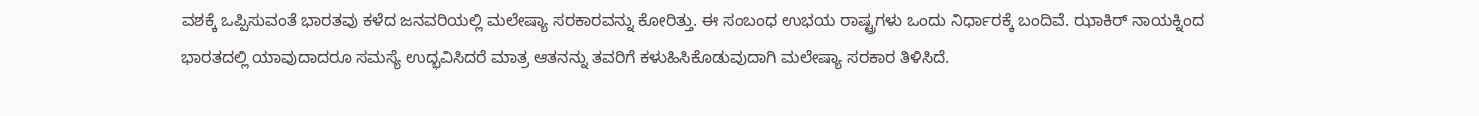ವಶಕ್ಕೆ ಒಪ್ಪಿಸುವಂತೆ ಭಾರತವು ಕಳೆದ ಜನವರಿಯಲ್ಲಿ ಮಲೇಷ್ಯಾ ಸರಕಾರವನ್ನು ಕೋರಿತ್ತು. ಈ ಸಂಬಂಧ ಉಭಯ ರಾಷ್ಟ್ರಗಳು ಒಂದು ನಿರ್ಧಾರಕ್ಕೆ ಬಂದಿವೆ. ಝಾಕಿರ್ ನಾಯಕ್ನಿಂದ ಭಾರತದಲ್ಲಿ ಯಾವುದಾದರೂ ಸಮಸ್ಯೆ ಉದ್ಭವಿಸಿದರೆ ಮಾತ್ರ ಆತನನ್ನು ತವರಿಗೆ ಕಳುಹಿಸಿಕೊಡುವುದಾಗಿ ಮಲೇಷ್ಯಾ ಸರಕಾರ ತಿಳಿಸಿದೆ.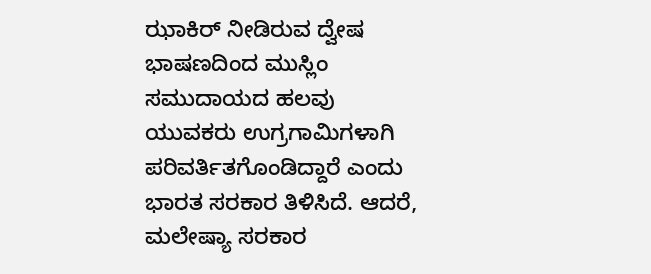ಝಾಕಿರ್ ನೀಡಿರುವ ದ್ವೇಷ ಭಾಷಣದಿಂದ ಮುಸ್ಲಿಂ ಸಮುದಾಯದ ಹಲವು ಯುವಕರು ಉಗ್ರಗಾಮಿಗಳಾಗಿ ಪರಿವರ್ತಿತಗೊಂಡಿದ್ದಾರೆ ಎಂದು ಭಾರತ ಸರಕಾರ ತಿಳಿಸಿದೆ. ಆದರೆ, ಮಲೇಷ್ಯಾ ಸರಕಾರ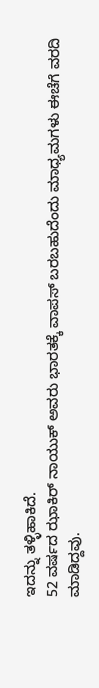ಇದನ್ನು ತಳ್ಳಿಹಾಕಿದೆ.
52 ವರ್ಷದ ಝಾಕಿರ್ ನಾಯುಕ್ ಅವರು ಭಾರತಕ್ಕೆ ವಾಪಸ್ ಬರಬಹುದೆಂದು ಮಾಧ್ಯಮಗಳು ಈಚೆಗೆ ವರದಿ ಮಾಡಿದ್ದವು.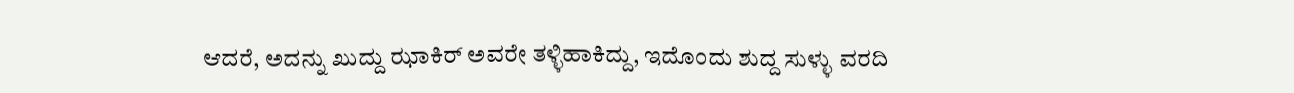ಆದರೆ, ಅದನ್ನು ಖುದ್ದು ಝಾಕಿರ್ ಅವರೇ ತಳ್ಳಿಹಾಕಿದ್ದು, ಇದೊಂದು ಶುದ್ದ ಸುಳ್ಳು ವರದಿ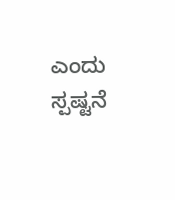ಎಂದು ಸ್ಪಷ್ಟನೆ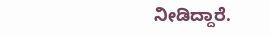ನೀಡಿದ್ದಾರೆ.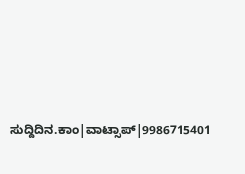ಸುದ್ದಿದಿನ.ಕಾಂ|ವಾಟ್ಸಾಪ್|9986715401